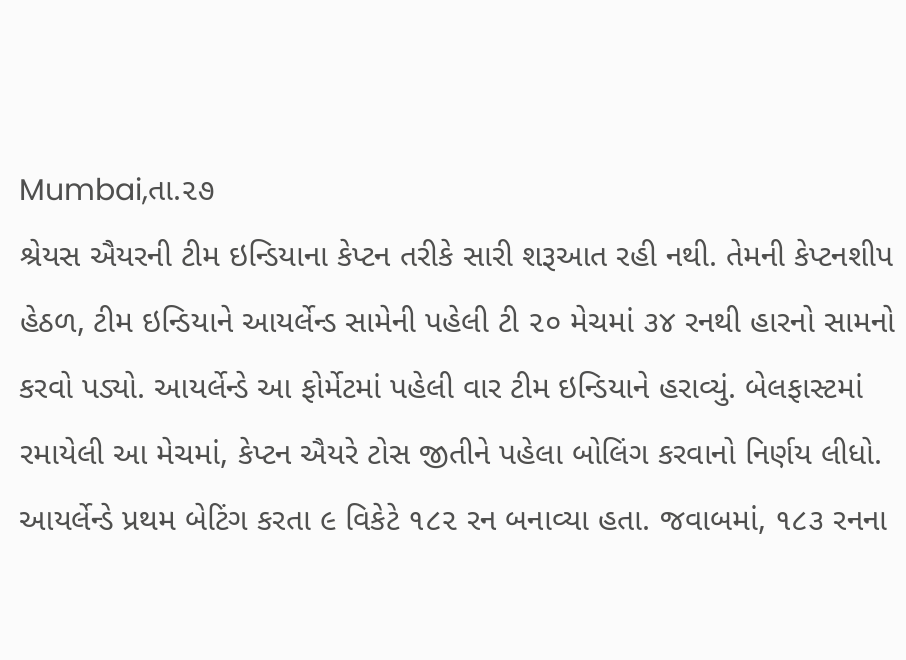Mumbai,તા.૨૭
શ્રેયસ ઐયરની ટીમ ઇન્ડિયાના કેપ્ટન તરીકે સારી શરૂઆત રહી નથી. તેમની કેપ્ટનશીપ હેઠળ, ટીમ ઇન્ડિયાને આયર્લેન્ડ સામેની પહેલી ટી ૨૦ મેચમાં ૩૪ રનથી હારનો સામનો કરવો પડ્યો. આયર્લેન્ડે આ ફોર્મેટમાં પહેલી વાર ટીમ ઇન્ડિયાને હરાવ્યું. બેલફાસ્ટમાં રમાયેલી આ મેચમાં, કેપ્ટન ઐયરે ટોસ જીતીને પહેલા બોલિંગ કરવાનો નિર્ણય લીધો. આયર્લેન્ડે પ્રથમ બેટિંગ કરતા ૯ વિકેટે ૧૮૨ રન બનાવ્યા હતા. જવાબમાં, ૧૮૩ રનના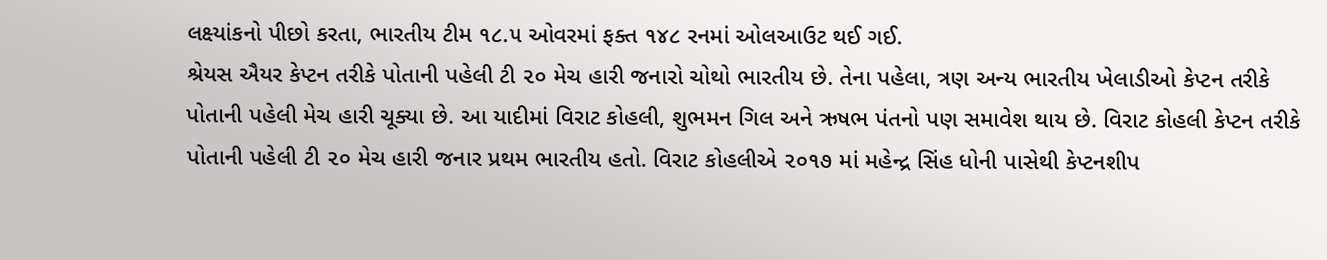લક્ષ્યાંકનો પીછો કરતા, ભારતીય ટીમ ૧૮.૫ ઓવરમાં ફક્ત ૧૪૮ રનમાં ઓલઆઉટ થઈ ગઈ.
શ્રેયસ ઐયર કેપ્ટન તરીકે પોતાની પહેલી ટી ૨૦ મેચ હારી જનારો ચોથો ભારતીય છે. તેના પહેલા, ત્રણ અન્ય ભારતીય ખેલાડીઓ કેપ્ટન તરીકે પોતાની પહેલી મેચ હારી ચૂક્યા છે. આ યાદીમાં વિરાટ કોહલી, શુભમન ગિલ અને ઋષભ પંતનો પણ સમાવેશ થાય છે. વિરાટ કોહલી કેપ્ટન તરીકે પોતાની પહેલી ટી ૨૦ મેચ હારી જનાર પ્રથમ ભારતીય હતો. વિરાટ કોહલીએ ૨૦૧૭ માં મહેન્દ્ર સિંહ ધોની પાસેથી કેપ્ટનશીપ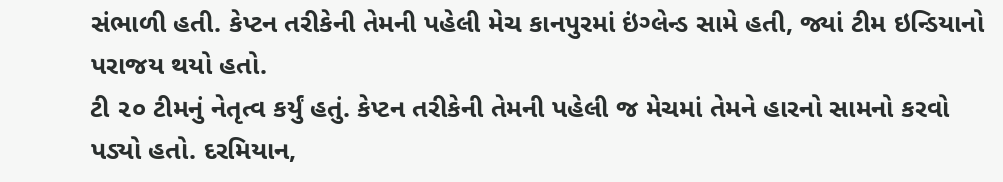સંભાળી હતી. કેપ્ટન તરીકેની તેમની પહેલી મેચ કાનપુરમાં ઇંગ્લેન્ડ સામે હતી, જ્યાં ટીમ ઇન્ડિયાનો પરાજય થયો હતો.
ટી ૨૦ ટીમનું નેતૃત્વ કર્યું હતું. કેપ્ટન તરીકેની તેમની પહેલી જ મેચમાં તેમને હારનો સામનો કરવો પડ્યો હતો. દરમિયાન,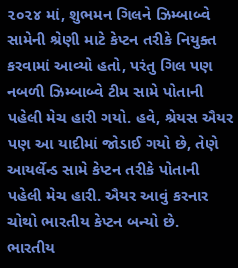૨૦૨૪ માં, શુભમન ગિલને ઝિમ્બાબ્વે સામેની શ્રેણી માટે કેપ્ટન તરીકે નિયુક્ત કરવામાં આવ્યો હતો, પરંતુ ગિલ પણ નબળી ઝિમ્બાબ્વે ટીમ સામે પોતાની પહેલી મેચ હારી ગયો. હવે, શ્રેયસ ઐયર પણ આ યાદીમાં જોડાઈ ગયો છે, તેણે આયર્લેન્ડ સામે કેપ્ટન તરીકે પોતાની પહેલી મેચ હારી. ઐયર આવું કરનાર ચોથો ભારતીય કેપ્ટન બન્યો છે.
ભારતીય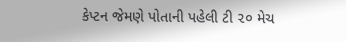કેપ્ટન જેમણે પોતાની પહેલી ટી ૨૦ મેચ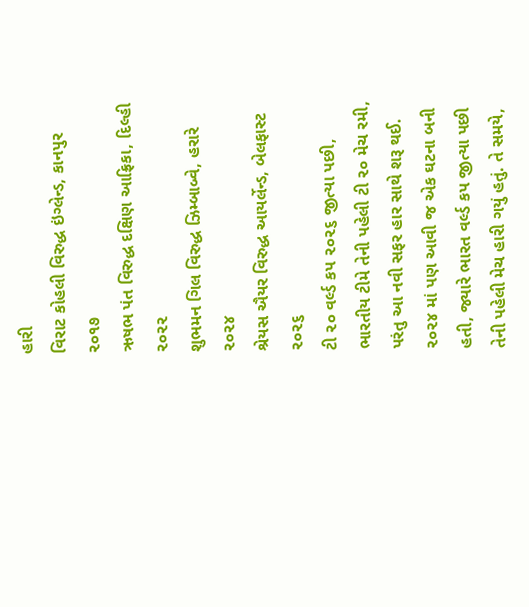હારી
વિરાટ કોહલી વિરુદ્ધ ઇંગ્લેન્ડ, કાનપુર ૨૦૧૭
ઋષભ પંત વિરુદ્ધ દક્ષિણ આફ્રિકા, દિલ્હી ૨૦૨૨
શુભમન ગિલ વિરુદ્ધ ઝિમ્બાબ્વે, હરારે ૨૦૨૪
શ્રેયસ ઐયર વિરુદ્ધ આયર્લેન્ડ, બેલફાસ્ટ ૨૦૨૬
ટી ૨૦ વર્લ્ડ કપ ૨૦૨૬ જીત્યા પછી, ભારતીય ટીમે તેની પહેલી ટી ૨૦ મેચ રમી, પરંતુ આ નવી સફર હાર સાથે શરૂ થઈ. ૨૦૨૪ માં પણ આવી જ એક ઘટના બની હતી, જ્યારે ભારત વર્લ્ડ કપ જીત્યા પછી તેની પહેલી મેચ હારી ગયું હતું. તે સમયે,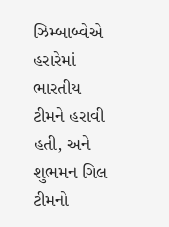ઝિમ્બાબ્વેએ હરારેમાં ભારતીય ટીમને હરાવી હતી, અને શુભમન ગિલ ટીમનો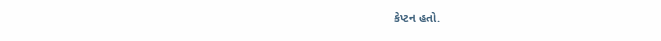કેપ્ટન હતો.